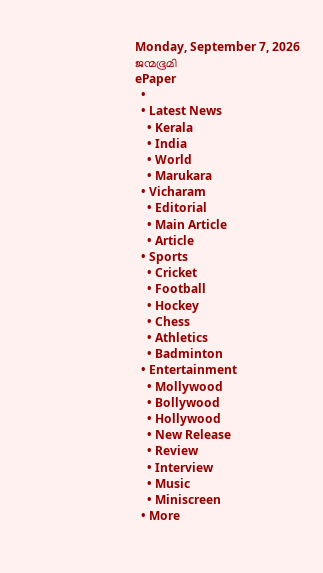Monday, September 7, 2026
ജന്മഭൂമി
ePaper
  •
  • Latest News
    • Kerala
    • India
    • World
    • Marukara
  • Vicharam
    • Editorial
    • Main Article
    • Article
  • Sports
    • Cricket
    • Football
    • Hockey
    • Chess
    • Athletics
    • Badminton
  • Entertainment
    • Mollywood
    • Bollywood
    • Hollywood
    • New Release
    • Review
    • Interview
    • Music
    • Miniscreen
  • More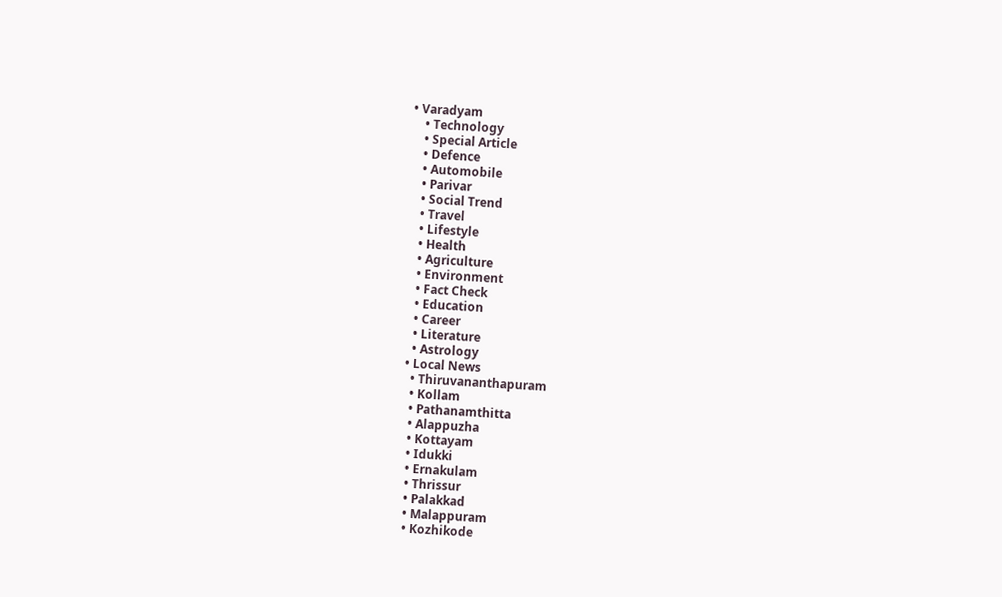• Varadyam
    • Technology
    • Special Article
    • Defence
    • Automobile
    • Parivar
    • Social Trend
    • Travel
    • Lifestyle
    • Health
    • Agriculture
    • Environment
    • Fact Check
    • Education
    • Career
    • Literature
    • Astrology
  • Local News
    • Thiruvananthapuram
    • Kollam
    • Pathanamthitta
    • Alappuzha
    • Kottayam
    • Idukki
    • Ernakulam
    • Thrissur
    • Palakkad
    • Malappuram
    • Kozhikode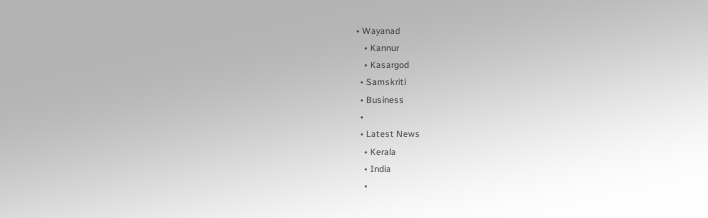• Wayanad
    • Kannur
    • Kasargod
  • Samskriti
  • Business
  •
  • Latest News
    • Kerala
    • India
    •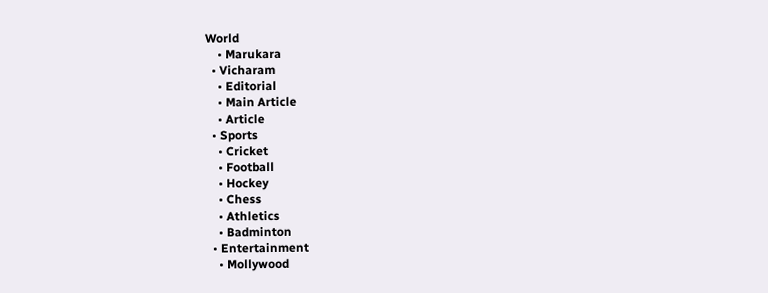World
    • Marukara
  • Vicharam
    • Editorial
    • Main Article
    • Article
  • Sports
    • Cricket
    • Football
    • Hockey
    • Chess
    • Athletics
    • Badminton
  • Entertainment
    • Mollywood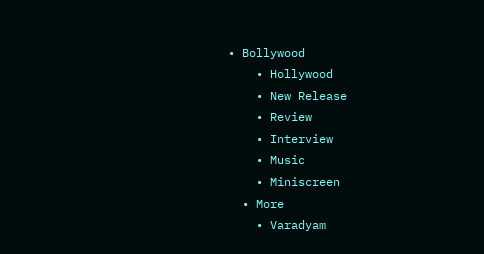• Bollywood
    • Hollywood
    • New Release
    • Review
    • Interview
    • Music
    • Miniscreen
  • More
    • Varadyam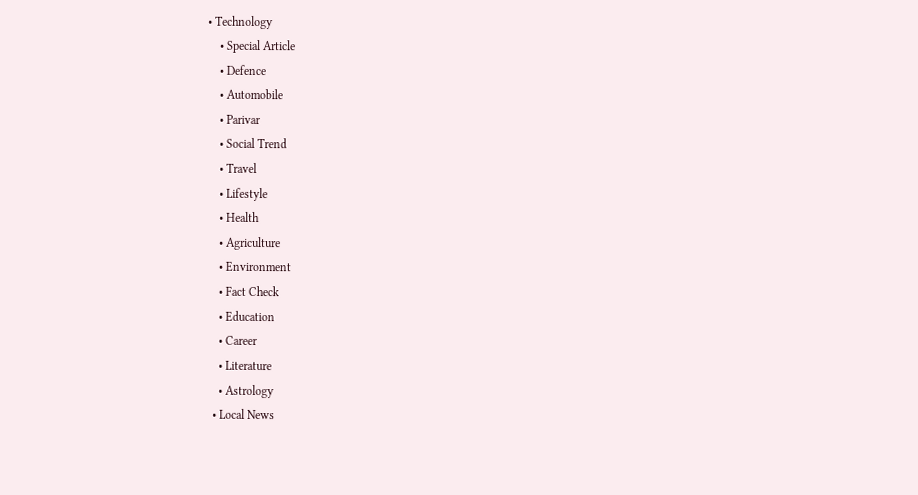• Technology
    • Special Article
    • Defence
    • Automobile
    • Parivar
    • Social Trend
    • Travel
    • Lifestyle
    • Health
    • Agriculture
    • Environment
    • Fact Check
    • Education
    • Career
    • Literature
    • Astrology
  • Local News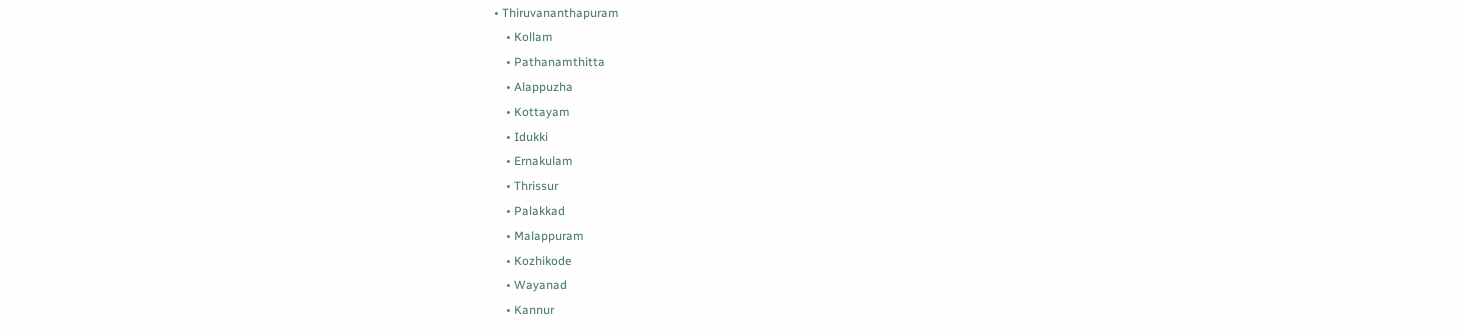• Thiruvananthapuram
    • Kollam
    • Pathanamthitta
    • Alappuzha
    • Kottayam
    • Idukki
    • Ernakulam
    • Thrissur
    • Palakkad
    • Malappuram
    • Kozhikode
    • Wayanad
    • Kannur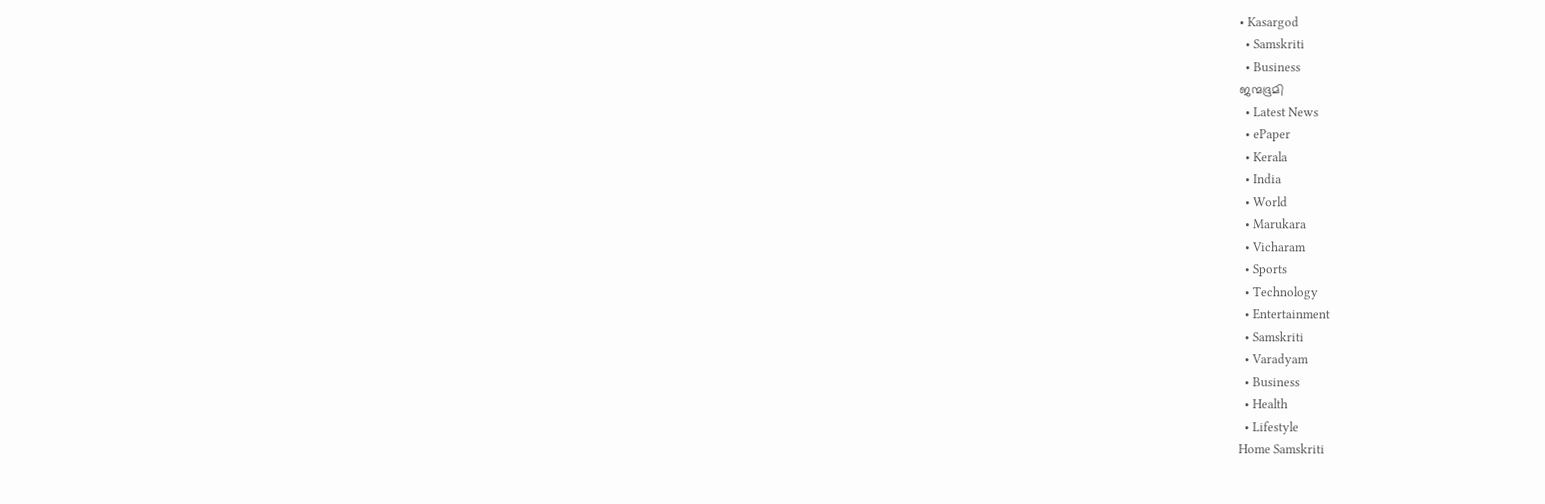• Kasargod
  • Samskriti
  • Business
ജന്മഭൂമി
  • Latest News
  • ePaper
  • Kerala
  • India
  • World
  • Marukara
  • Vicharam
  • Sports
  • Technology
  • Entertainment
  • Samskriti
  • Varadyam
  • Business
  • Health
  • Lifestyle
Home Samskriti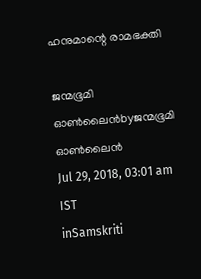ഹനുമാന്റെ രാമഭക്തി

ജന്മഭൂമി ഓണ്‍ലൈന്‍byജന്മഭൂമി ഓണ്‍ലൈന്‍
Jul 29, 2018, 03:01 am IST
inSamskriti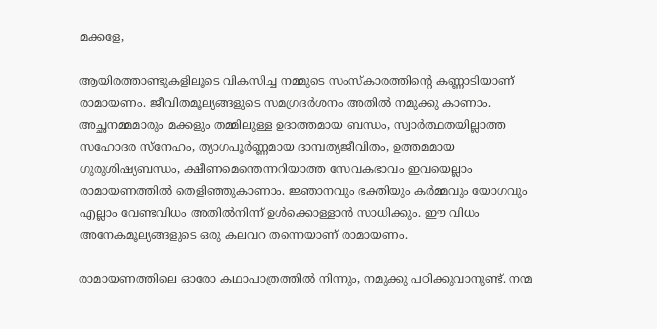മക്കളേ,

ആയിരത്താണ്ടുകളിലൂടെ വികസിച്ച നമ്മുടെ സംസ്‌കാരത്തിന്റെ കണ്ണാടിയാണ് രാമായണം. ജീവിതമൂല്യങ്ങളുടെ സമഗ്രദര്‍ശനം അതില്‍ നമുക്കു കാണാം. അച്ഛനമ്മമാരും മക്കളും തമ്മിലുള്ള ഉദാത്തമായ ബന്ധം, സ്വാര്‍ത്ഥതയില്ലാത്ത സഹോദര സ്‌നേഹം, ത്യാഗപൂര്‍ണ്ണമായ ദാമ്പത്യജീവിതം, ഉത്തമമായ ഗുരുശിഷ്യബന്ധം, ക്ഷീണമെന്തെന്നറിയാത്ത സേവകഭാവം ഇവയെല്ലാം രാമായണത്തില്‍ തെളിഞ്ഞുകാണാം. ജ്ഞാനവും ഭക്തിയും കര്‍മ്മവും യോഗവും എല്ലാം വേണ്ടവിധം അതില്‍നിന്ന് ഉള്‍ക്കൊള്ളാന്‍ സാധിക്കും. ഈ വിധം അനേകമൂല്യങ്ങളുടെ ഒരു കലവറ തന്നെയാണ് രാമായണം.

രാമായണത്തിലെ ഓരോ കഥാപാത്രത്തില്‍ നിന്നും, നമുക്കു പഠിക്കുവാനുണ്ട്. നന്മ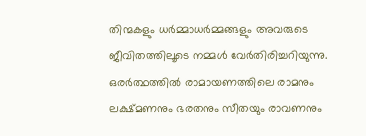തിന്മകളും ധര്‍മ്മാധര്‍മ്മങ്ങളും അവരുടെ ജീവിതത്തിലൂടെ നമ്മള്‍ വേര്‍തിരിച്ചറിയുന്നു. ഒരര്‍ത്ഥത്തില്‍ രാമായണത്തിലെ രാമനും ലക്ഷ്മണനും ഭരതനും സീതയും രാവണനും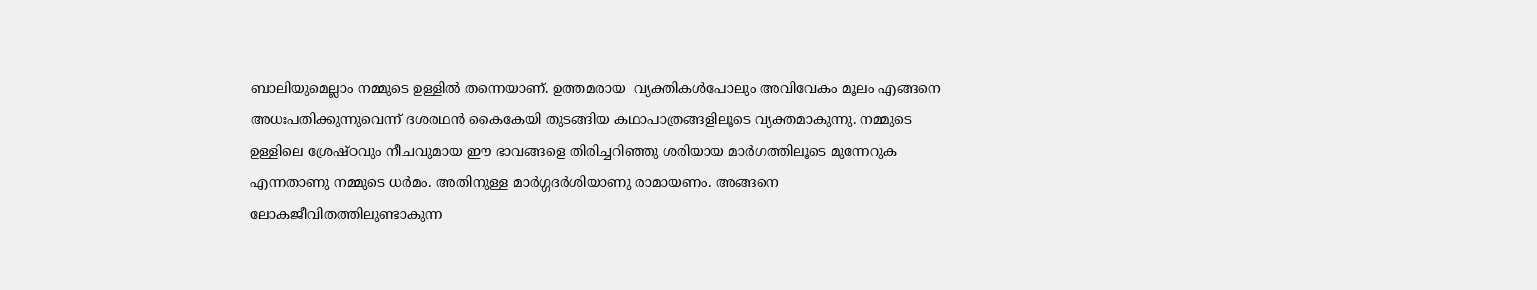ബാലിയുമെല്ലാം നമ്മുടെ ഉള്ളില്‍ തന്നെയാണ്. ഉത്തമരായ  വ്യക്തികള്‍പോലും അവിവേകം മൂലം എങ്ങനെ അധഃപതിക്കുന്നുവെന്ന് ദശരഥന്‍ കൈകേയി തുടങ്ങിയ കഥാപാത്രങ്ങളിലൂടെ വ്യക്തമാകുന്നു. നമ്മുടെ ഉള്ളിലെ ശ്രേഷ്ഠവും നീചവുമായ ഈ ഭാവങ്ങളെ തിരിച്ചറിഞ്ഞു ശരിയായ മാര്‍ഗത്തിലൂടെ മുന്നേറുക എന്നതാണു നമ്മുടെ ധര്‍മം. അതിനുള്ള മാര്‍ഗ്ഗദര്‍ശിയാണു രാമായണം. അങ്ങനെ ലോകജീവിതത്തിലുണ്ടാകുന്ന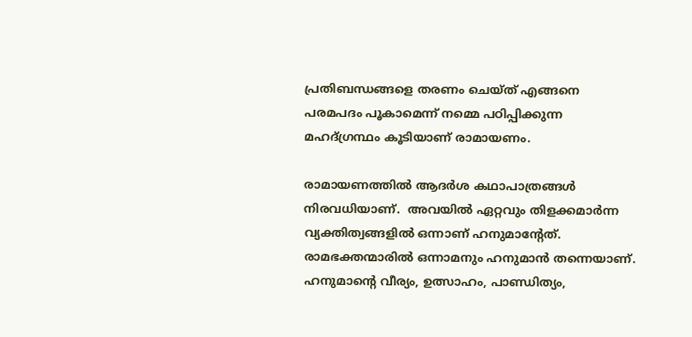പ്രതിബന്ധങ്ങളെ തരണം ചെയ്ത് എങ്ങനെ പരമപദം പൂകാമെന്ന് നമ്മെ പഠിപ്പിക്കുന്ന മഹദ്ഗ്രന്ഥം കൂടിയാണ് രാമായണം.

രാമായണത്തില്‍ ആദര്‍ശ കഥാപാത്രങ്ങള്‍ നിരവധിയാണ്.  അവയില്‍ ഏറ്റവും തിളക്കമാര്‍ന്ന വ്യക്തിത്വങ്ങളില്‍ ഒന്നാണ് ഹനുമാന്റേത്. രാമഭക്തന്മാരില്‍ ഒന്നാമനും ഹനുമാന്‍ തന്നെയാണ്. ഹനുമാന്റെ വീര്യം, ഉത്സാഹം, പാണ്ഡിത്യം,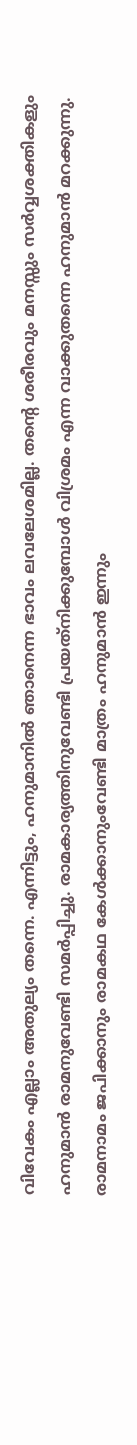വിവേകം എല്ലാം അതുല്യം തന്നെ. എന്നിട്ടും, ഹനുമാനില്‍ ഞാനെന്ന ഭാവം ലവലേശമില്ല. തന്റെ ശരീരവും മനസ്സും സര്‍വ്വശക്തികളും ഹനുമാന്‍ രാമനുവേണ്ടി സമര്‍പ്പിച്ചു. രാമകാര്യത്തിനുവേണ്ടി പ്രയത്‌നിക്കുമ്പോള്‍ വിശ്രമം എന്ന വാക്കുതന്നെ ഹനുമാന്‍ മറക്കുന്നു. രാമനാമം ജപിക്കാനും രാമകഥ കേള്‍ക്കാനുംവേണ്ടി മാത്രം ഹനുമാന്‍ ഇന്നും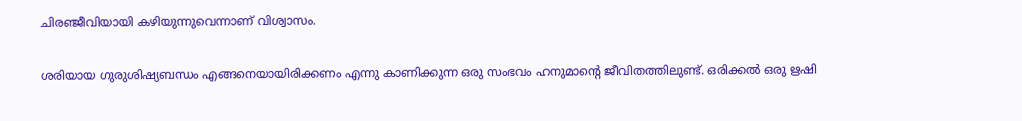ചിരഞ്ജീവിയായി കഴിയുന്നുവെന്നാണ് വിശ്വാസം.

ശരിയായ ഗുരുശിഷ്യബന്ധം എങ്ങനെയായിരിക്കണം എന്നു കാണിക്കുന്ന ഒരു സംഭവം ഹനുമാന്റെ ജീവിതത്തിലുണ്ട്. ഒരിക്കല്‍ ഒരു ഋഷി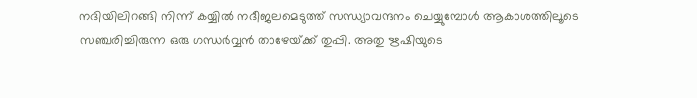നദിയിലിറങ്ങി നിന്ന് കയ്യില്‍ നദീജലമെടുത്ത് സന്ധ്യാവന്ദനം ചെയ്യുമ്പോള്‍ ആകാശത്തിലൂടെ സഞ്ചരിച്ചിരുന്ന ഒരു ഗന്ധര്‍വ്വന്‍ താഴേയ്‌ക്ക് തുപ്പി. അതു ഋഷിയുടെ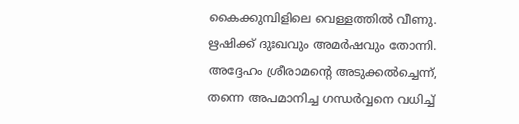കൈക്കുമ്പിളിലെ വെള്ളത്തില്‍ വീണു. ഋഷിക്ക് ദുഃഖവും അമര്‍ഷവും തോന്നി. അദ്ദേഹം ശ്രീരാമന്റെ അടുക്കല്‍ച്ചെന്ന്, തന്നെ അപമാനിച്ച ഗന്ധര്‍വ്വനെ വധിച്ച്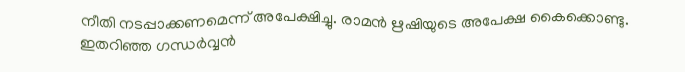നീതി നടപ്പാക്കണമെന്ന് അപേക്ഷിച്ചു. രാമന്‍ ഋഷിയുടെ അപേക്ഷ കൈക്കൊണ്ടു. ഇതറിഞ്ഞ ഗന്ധര്‍വ്വന്‍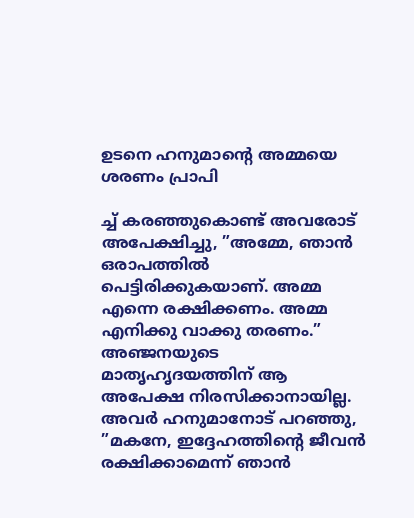ഉടനെ ഹനുമാന്റെ അമ്മയെ ശരണം പ്രാപി

ച്ച് കരഞ്ഞുകൊണ്ട് അവരോട് അപേക്ഷിച്ചു, ”അമ്മേ, ഞാന്‍ ഒരാപത്തില്‍ പെട്ടിരിക്കുകയാണ്. അമ്മ എന്നെ രക്ഷിക്കണം. അമ്മ എനിക്കു വാക്കു തരണം.” അഞ്ജനയുടെ മാതൃഹൃദയത്തിന് ആ അപേക്ഷ നിരസിക്കാനായില്ല. അവര്‍ ഹനുമാനോട് പറഞ്ഞു, ”മകനേ, ഇദ്ദേഹത്തിന്റെ ജീവന്‍ രക്ഷിക്കാമെന്ന് ഞാന്‍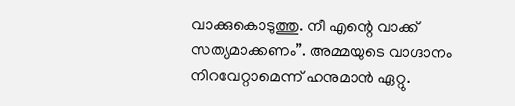വാക്കുകൊടുത്തു. നീ എന്റെ വാക്ക് സത്യമാക്കണം”. അമ്മയുടെ വാഗ്ദാനം നിറവേറ്റാമെന്ന് ഹനുമാന്‍ ഏറ്റു.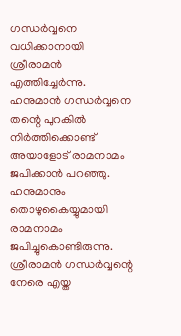ഗന്ധര്‍വ്വനെ വധിക്കാനായി ശ്രീരാമന്‍ എത്തിച്ചേര്‍ന്നു. ഹനുമാന്‍ ഗന്ധര്‍വ്വനെ തന്റെ പുറകില്‍ നിര്‍ത്തിക്കൊണ്ട് അയാളോട് രാമനാമം ജപിക്കാന്‍ പറഞ്ഞു. ഹനുമാനും തൊഴുകൈയ്യുമായി രാമനാമം ജപിച്ചുകൊണ്ടിരുന്നു. ശ്രീരാമന്‍ ഗന്ധര്‍വ്വന്റെ നേരെ എയ്ത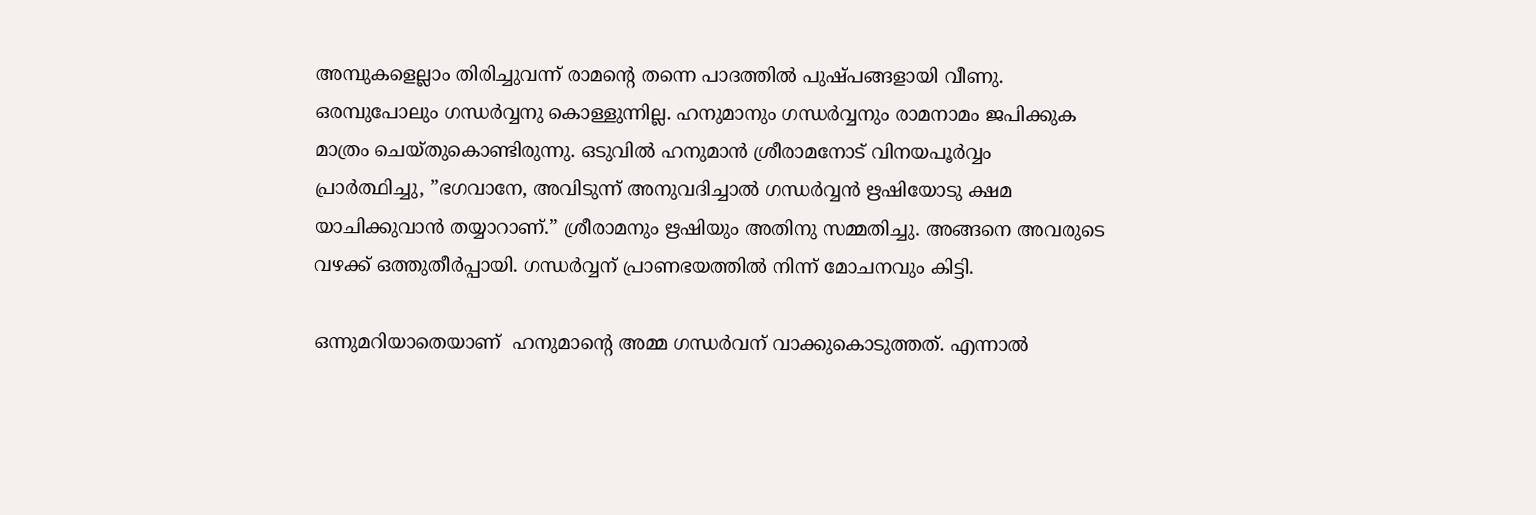അമ്പുകളെല്ലാം തിരിച്ചുവന്ന് രാമന്റെ തന്നെ പാദത്തില്‍ പുഷ്പങ്ങളായി വീണു. ഒരമ്പുപോലും ഗന്ധര്‍വ്വനു കൊള്ളുന്നില്ല. ഹനുമാനും ഗന്ധര്‍വ്വനും രാമനാമം ജപിക്കുക മാത്രം ചെയ്തുകൊണ്ടിരുന്നു. ഒടുവില്‍ ഹനുമാന്‍ ശ്രീരാമനോട് വിനയപൂര്‍വ്വം പ്രാര്‍ത്ഥിച്ചു, ”ഭഗവാനേ, അവിടുന്ന് അനുവദിച്ചാല്‍ ഗന്ധര്‍വ്വന്‍ ഋഷിയോടു ക്ഷമ യാചിക്കുവാന്‍ തയ്യാറാണ്.” ശ്രീരാമനും ഋഷിയും അതിനു സമ്മതിച്ചു. അങ്ങനെ അവരുടെ വഴക്ക് ഒത്തുതീര്‍പ്പായി. ഗന്ധര്‍വ്വന് പ്രാണഭയത്തില്‍ നിന്ന് മോചനവും കിട്ടി.

ഒന്നുമറിയാതെയാണ്  ഹനുമാന്റെ അമ്മ ഗന്ധര്‍വന് വാക്കുകൊടുത്തത്. എന്നാല്‍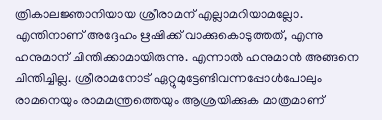ത്രികാലജ്ഞാനിയായ ശ്രീരാമന് എല്ലാമറിയാമല്ലോ. എന്തിനാണ് അദ്ദേഹം ഋഷിക്ക് വാക്കുകൊടുത്തത്, എന്നു ഹനുമാന് ചിന്തിക്കാമായിരുന്നു. എന്നാല്‍ ഹനുമാന്‍ അങ്ങനെ ചിന്തിച്ചില്ല. ശ്രീരാമനോട് ഏറ്റുമുട്ടേണ്ടിവന്നപ്പോള്‍പോലും രാമനെയും രാമമന്ത്രത്തെയും ആശ്രയിക്കുക മാത്രമാണ്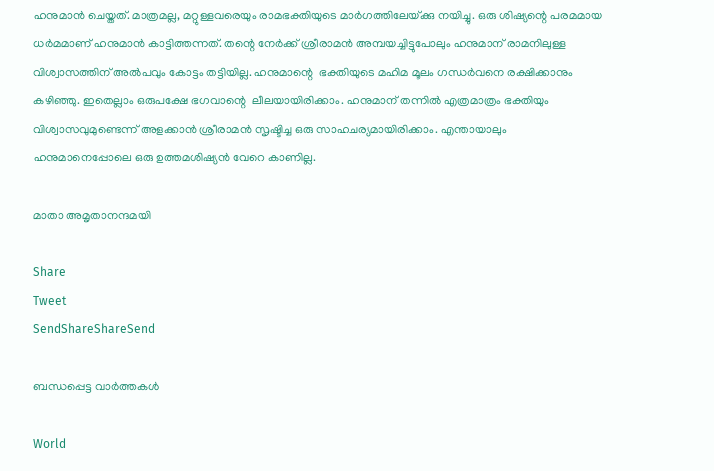ഹനുമാന്‍ ചെയ്തത്. മാത്രമല്ല, മറ്റുള്ളവരെയും രാമഭക്തിയുടെ മാര്‍ഗത്തിലേയ്‌ക്കു നയിച്ചു. ഒരു ശിഷ്യന്റെ പരമമായ ധര്‍മമാണ് ഹനുമാന്‍ കാട്ടിത്തന്നത്. തന്റെ നേര്‍ക്ക് ശ്രീരാമന്‍ അമ്പയച്ചിട്ടുപോലും ഹനുമാന് രാമനിലുള്ള വിശ്വാസത്തിന് അല്‍പവും കോട്ടം തട്ടിയില്ല. ഹനുമാന്റെ  ഭക്തിയുടെ മഹിമ മൂലം ഗന്ധര്‍വനെ രക്ഷിക്കാനും കഴിഞ്ഞു. ഇതെല്ലാം ഒരുപക്ഷേ ഭഗവാന്റെ  ലീലയായിരിക്കാം. ഹനുമാന് തന്നില്‍ എത്രമാത്രം ഭക്തിയും വിശ്വാസവുമുണ്ടെന്ന് അളക്കാന്‍ ശ്രീരാമന്‍ സൃഷ്ടിച്ച ഒരു സാഹചര്യമായിരിക്കാം. എന്തായാലും ഹനുമാനെപ്പോലെ ഒരു ഉത്തമശിഷ്യന്‍ വേറെ കാണില്ല.

മാതാ അമൃതാനന്ദമയി

Share
Tweet
SendShareShareSend

ബന്ധപ്പെട്ട വാര്‍ത്തകള്‍

World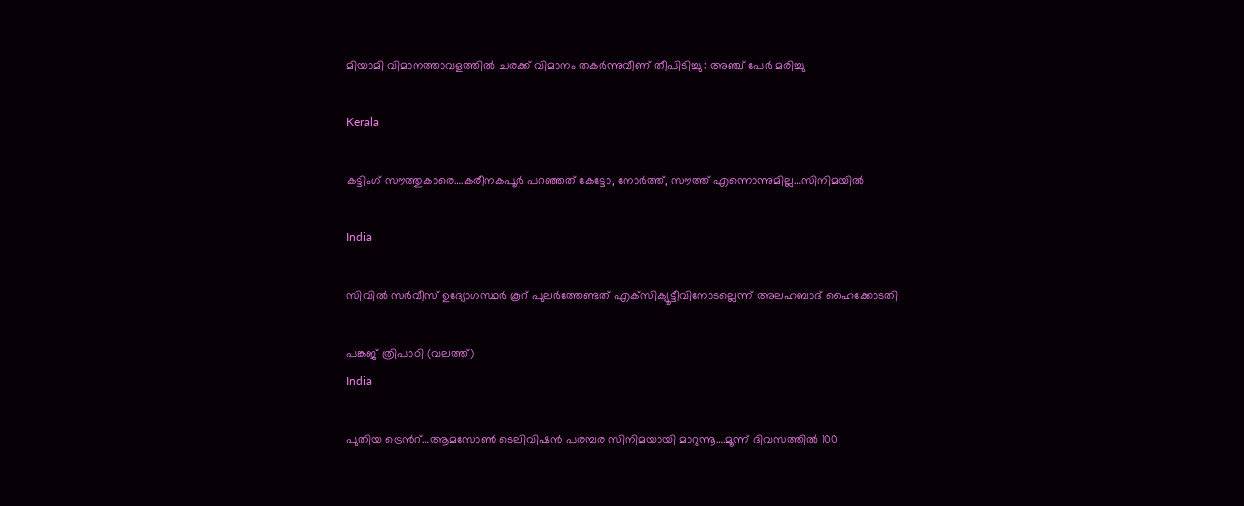മിയാമി വിമാനത്താവളത്തിൽ ചരക്ക് വിമാനം തകർന്നുവീണ് തീപിടിച്ചു : അഞ്ച് പേർ മരിച്ചു

Kerala

കട്ടിംഗ് സൗത്തുകാരെ….കരീനകപൂര്‍ പറഞ്ഞത് കേട്ടോ, നോര്‍ത്ത്, സൗത്ത് എന്നൊന്നുമില്ല…സിനിമയില്‍

India

സിവില്‍ സര്‍വീസ് ഉദ്യോഗസ്ഥര്‍ കൂറ് പുലര്‍ത്തേണ്ടത് എക്‌സിക്യൂട്ടീവിനോടല്ലെന്ന് അലഹബാദ് ഹൈക്കോടതി

പങ്കജ് ത്രിപാഠി (വലത്ത്)
India

പുതിയ ട്രെന്‍റ്…ആമസോണ്‍ ടെലിവിഷന്‍ പരമ്പര സിനിമയായി മാറുന്നൂ….മൂന്ന് ദിവസത്തില്‍ 100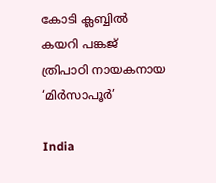കോടി ക്ലബ്ബില്‍ കയറി പങ്കജ് ത്രിപാഠി നായകനായ ‘മിര്‍സാപൂര്‍’

India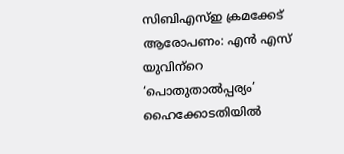സിബിഎസ്ഇ ക്രമക്കേട് ആരോപണം: എന്‍ എസ് യുവിന്‌റെ ‘പൊതുതാല്‍പ്പര്യം’ ഹൈക്കോടതിയില്‍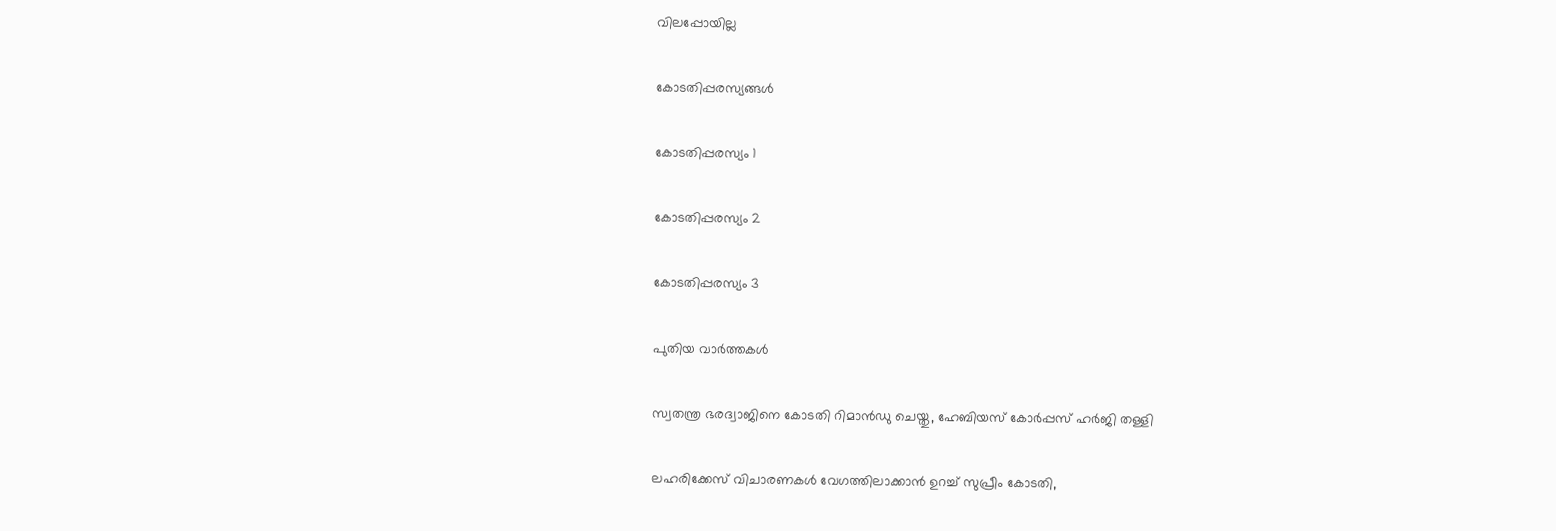വിലപ്പോയില്ല

കോടതിപ്പരസ്യങ്ങള്‍

കോടതിപ്പരസ്യം 1

കോടതിപ്പരസ്യം 2

കോടതിപ്പരസ്യം 3

പുതിയ വാര്‍ത്തകള്‍

സ്വതന്ത്ര ഭരദ്വാജിനെ കോടതി റിമാന്‍ഡു ചെയ്തു, ഹേബിയസ് കോര്‍പ്പസ് ഹര്‍ജി തള്ളി

ലഹരിക്കേസ് വിചാരണകള്‍ വേഗത്തിലാക്കാന്‍ ഉറച്ച് സുപ്രീം കോടതി,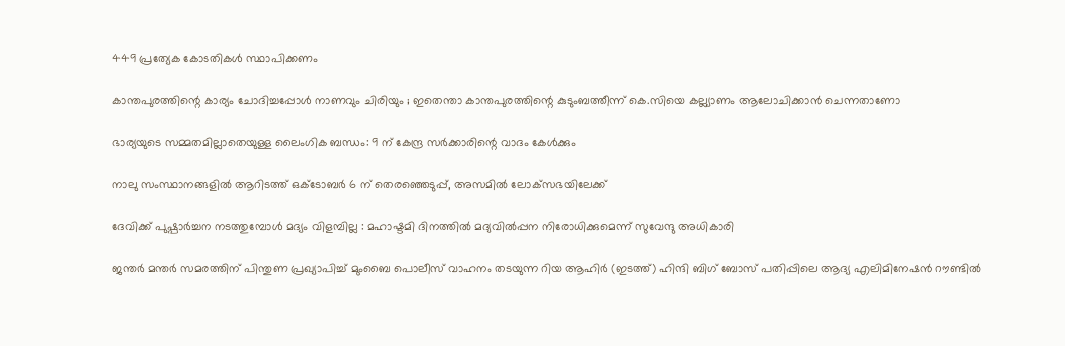449 പ്രത്യേക കോടതികള്‍ സ്ഥാപിക്കണം

കാന്തപുരത്തിന്റെ കാര്യം ചോദിച്ചപ്പോൾ നാണവും ചിരിയും ; ഇതെന്താ കാന്തപുരത്തിന്റെ കുടുംബത്തീന്ന് കെ.സിയെ കല്ല്യാണം ആലോചിക്കാന്‍ ചെന്നതാണോ

ഭാര്യയുടെ സമ്മതമില്ലാതെയുള്ള ലൈംഗിക ബന്ധം: 9 ന് കേന്ദ്ര സര്‍ക്കാരിന്റെ വാദം കേള്‍ക്കും

നാലു സംസ്ഥാനങ്ങളിൽ ആറിടത്ത് ഒക്‌ടോബർ 6 ന് തെരഞ്ഞെടുപ്പ്, അസമിൽ ലോക്‌സഭയിലേക്ക്

ദേവിക്ക് പുഷ്പാർച്ചന നടത്തുമ്പോൾ മദ്യം വിളമ്പില്ല : മഹാഷ്ടമി ദിനത്തിൽ മദ്യവിൽപ്പന നിരോധിക്കുമെന്ന് സുവേന്ദു അധികാരി

ജന്തര്‍ മന്തര്‍ സമരത്തിന് പിന്തുണ പ്രഖ്യാപിച്ച് മുംബൈ പൊലീസ് വാഹനം തടയുന്ന റിയ ആഹിര്‍ (ഇടത്ത്) ഹിന്ദി ബിഗ് ബോസ് പതിപ്പിലെ ആദ്യ എലിമിനേഷന്‍ റൗണ്ടില്‍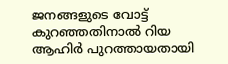ജനങ്ങളുടെ വോട്ട് കുറഞ്ഞതിനാല്‍ റിയ ആഹിര്‍ പുറത്തായതായി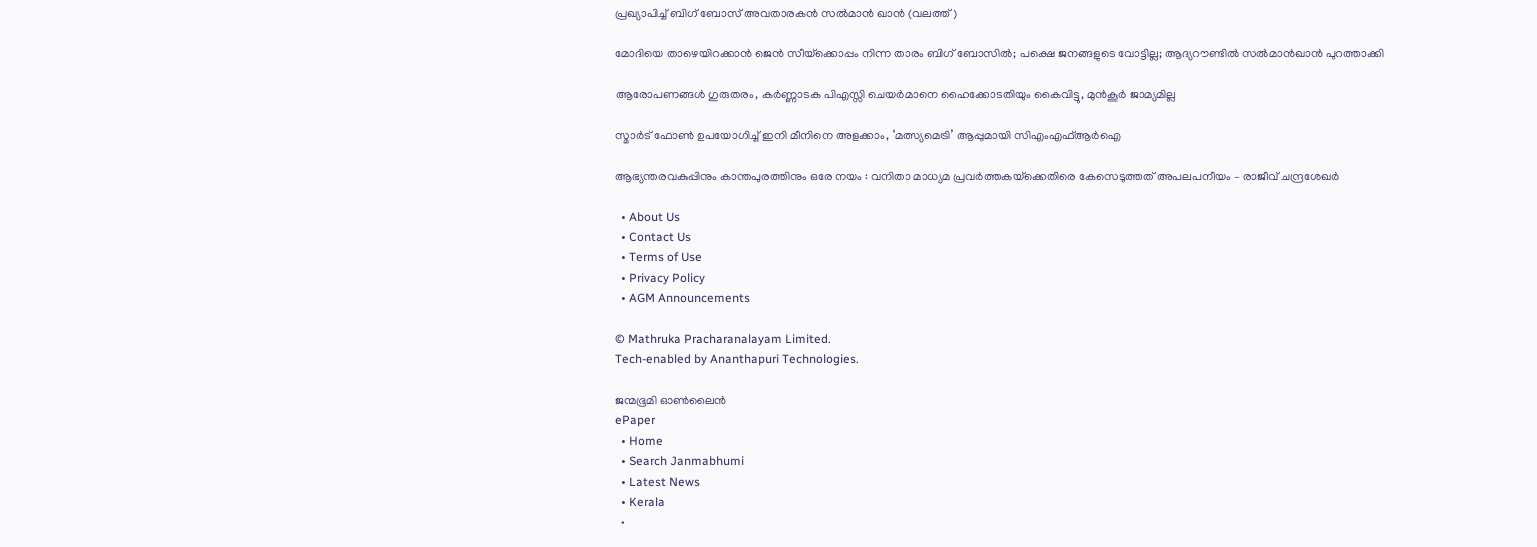പ്രഖ്യാപിച്ച് ബിഗ് ബോസ് അവതാരകന്‍ സല്‍മാന്‍ ഖാന്‍ (വലത്ത്)

മോദിയെ താഴെയിറക്കാന്‍ ജെന്‍ സീയ്‌ക്കൊപ്പം നിന്ന താരം ബിഗ് ബോസില്‍; പക്ഷെ ജനങ്ങളുടെ വോട്ടില്ല; ആദ്യറൗണ്ടില്‍ സല്‍മാന്‍ഖാന്‍ പുറത്താക്കി

ആരോപണങ്ങള്‍ ഗുരുതരം, കര്‍ണ്ണാടക പിഎസ്സി ചെയര്‍മാനെ ഹൈക്കോടതിയും കൈവിട്ടു, മുന്‍കൂര്‍ ജാമ്യമില്ല

സ്മാർട് ഫോൺ ഉപയോഗിച്ച് ഇനി മീനിനെ അളക്കാം, ‘മത്സ്യമെട്രി’ ആപ്പുമായി സിഎംഎഫ്ആർഐ

ആഭ്യന്തരവകുപ്പിനും കാന്തപുരത്തിനും ഒരേ നയം : വനിതാ മാധ്യമ പ്രവർത്തകയ്‌ക്കെതിരെ കേസെടുത്തത് അപലപനീയം – രാജീവ് ചന്ദ്രശേഖർ

  • About Us
  • Contact Us
  • Terms of Use
  • Privacy Policy
  • AGM Announcements

© Mathruka Pracharanalayam Limited.
Tech-enabled by Ananthapuri Technologies.

ജന്മഭൂമി ഓണ്‍ലൈന്‍
ePaper
  • Home
  • Search Janmabhumi
  • Latest News
  • Kerala
  •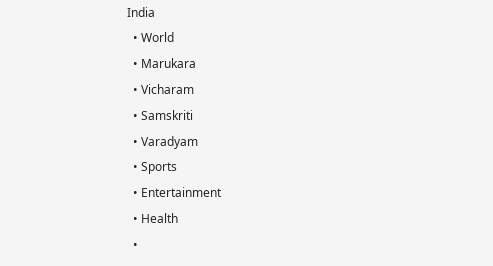India
  • World
  • Marukara
  • Vicharam
  • Samskriti
  • Varadyam
  • Sports
  • Entertainment
  • Health
  •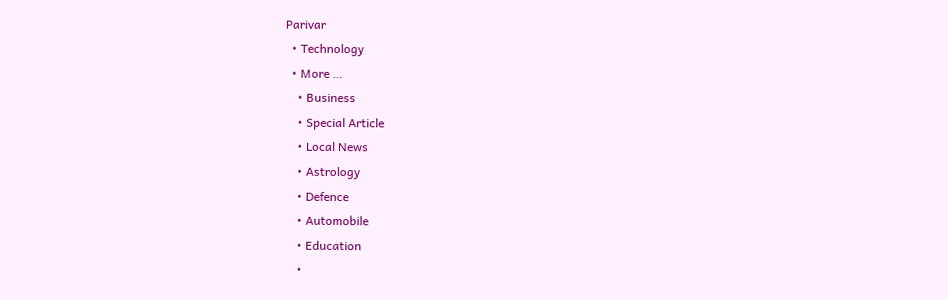Parivar
  • Technology
  • More …
    • Business
    • Special Article
    • Local News
    • Astrology
    • Defence
    • Automobile
    • Education
    •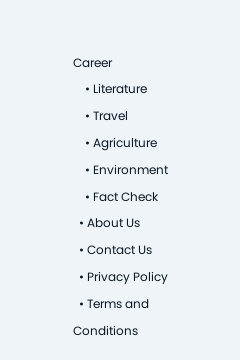Career
    • Literature
    • Travel
    • Agriculture
    • Environment
    • Fact Check
  • About Us
  • Contact Us
  • Privacy Policy
  • Terms and Conditions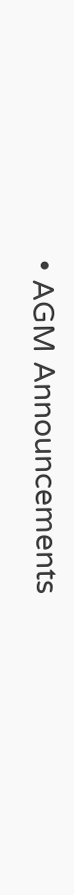• AGM Announcements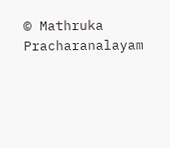© Mathruka Pracharanalayam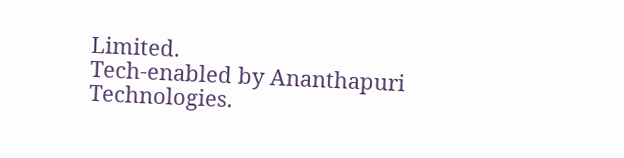Limited.
Tech-enabled by Ananthapuri Technologies.